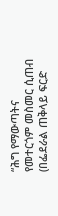“ሕግ የማውጣትና የመተርጎም መስመር ሲጠብ (በፌደራል ጠቅላይ ፍርድ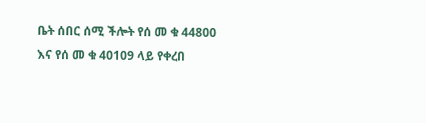ቤት ሰበር ሰሚ ችሎት የሰ መ ቁ 44800 እና የሰ መ ቁ 40109 ላይ የቀረበ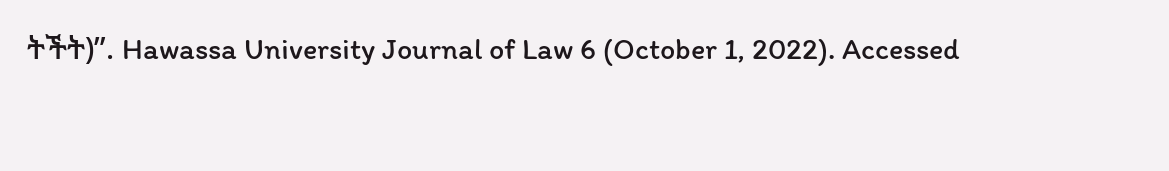ትችት)”. Hawassa University Journal of Law 6 (October 1, 2022). Accessed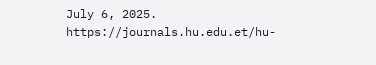July 6, 2025. https://journals.hu.edu.et/hu-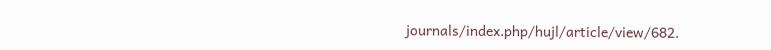journals/index.php/hujl/article/view/682.